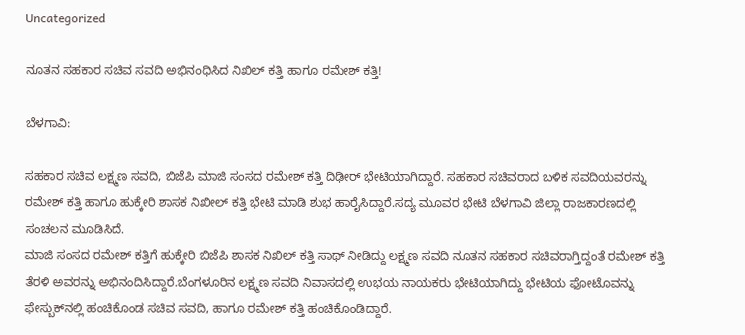Uncategorized

ನೂತನ ಸಹಕಾರ ಸಚಿವ ಸವದಿ ಅಭಿನಂಧಿಸಿದ ನಿಖಿಲ್ ಕತ್ತಿ ಹಾಗೂ ರಮೇಶ್ ಕತ್ತಿ!

ಬೆಳಗಾವಿ:

ಸಹಕಾರ ಸಚಿವ ಲಕ್ಷ್ಮಣ ಸವದಿ, ಬಿಜೆಪಿ ಮಾಜಿ ಸಂಸದ ರಮೇಶ್ ಕತ್ತಿ ದಿಢೀರ್ ಭೇಟಿಯಾಗಿದ್ದಾರೆ. ಸಹಕಾರ ಸಚಿವರಾದ ಬಳಿಕ ಸವದಿಯವರನ್ನು ರಮೇಶ್ ಕತ್ತಿ‌ ಹಾಗೂ ಹುಕ್ಕೇರಿ ಶಾಸಕ ನಿಖೀಲ್ ಕತ್ತಿ ಭೇಟಿ ಮಾಡಿ ಶುಭ ಹಾರೈಸಿದ್ದಾರೆ.ಸದ್ಯ ಮೂವರ ಭೇಟಿ ಬೆಳಗಾವಿ ಜಿಲ್ಲಾ ರಾಜಕಾರಣದಲ್ಲಿ ಸಂಚಲನ ಮೂಡಿಸಿದೆ.
ಮಾಜಿ ಸಂಸದ ರಮೇಶ್ ಕತ್ತಿಗೆ ಹುಕ್ಕೇರಿ ಬಿಜೆಪಿ ಶಾಸಕ ನಿಖಿಲ್ ಕತ್ತಿ ಸಾಥ್ ನೀಡಿದ್ದು ಲಕ್ಷ್ಮಣ ಸವದಿ ನೂತನ ಸಹಕಾರ ಸಚಿವರಾಗ್ತಿದ್ದಂತೆ ರಮೇಶ್ ಕತ್ತಿ ತೆರಳಿ ಅವರನ್ನು ಅಭಿನಂದಿಸಿದ್ದಾರೆ.ಬೆಂಗಳೂರಿನ ಲಕ್ಷ್ಮಣ ಸವದಿ ನಿವಾಸದಲ್ಲಿ ಉಭಯ ನಾಯಕರು ಭೇಟಿಯಾಗಿದ್ದು ಭೇಟಿಯ ಫೋಟೊವನ್ನು ಫೇಸ್ಬುಕ್‌ನಲ್ಲಿ ಹಂಚಿಕೊಂಡ ಸಚಿವ ಸವದಿ, ಹಾಗೂ ರಮೇಶ್ ಕತ್ತಿ ಹಂಚಿಕೊಂಡಿದ್ದಾರೆ.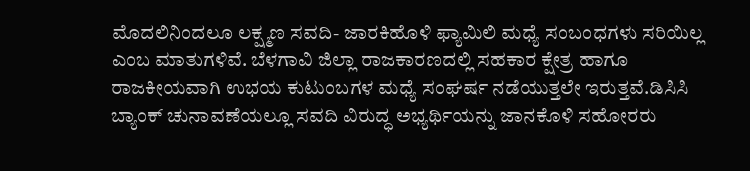ಮೊದಲಿನಿಂದಲೂ ಲಕ್ಷ್ಮಣ ಸವದಿ- ಜಾರಕಿಹೊಳಿ‌ ಫ್ಯಾಮಿಲಿ ಮಧ್ಯೆ ಸಂಬಂಧಗಳು ಸರಿಯಿಲ್ಲ ಎಂಬ ಮಾತುಗಳಿವೆ. ಬೆಳಗಾವಿ ಜಿಲ್ಲಾ ರಾಜಕಾರಣದಲ್ಲಿ ಸಹಕಾರ ಕ್ಷೇತ್ರ ಹಾಗೂ ರಾಜಕೀಯವಾಗಿ ಉಭಯ ಕುಟುಂಬಗಳ ಮಧ್ಯೆ ಸಂಘರ್ಷ ನಡೆಯುತ್ತಲೇ ಇರುತ್ತವೆ.ಡಿಸಿಸಿ ಬ್ಯಾಂಕ್ ಚುನಾವಣೆಯಲ್ಲೂ ಸವದಿ ವಿರುದ್ಧ ಅಭ್ಯರ್ಥಿಯನ್ನು ಜಾನಕೊಳಿ ಸಹೋರರು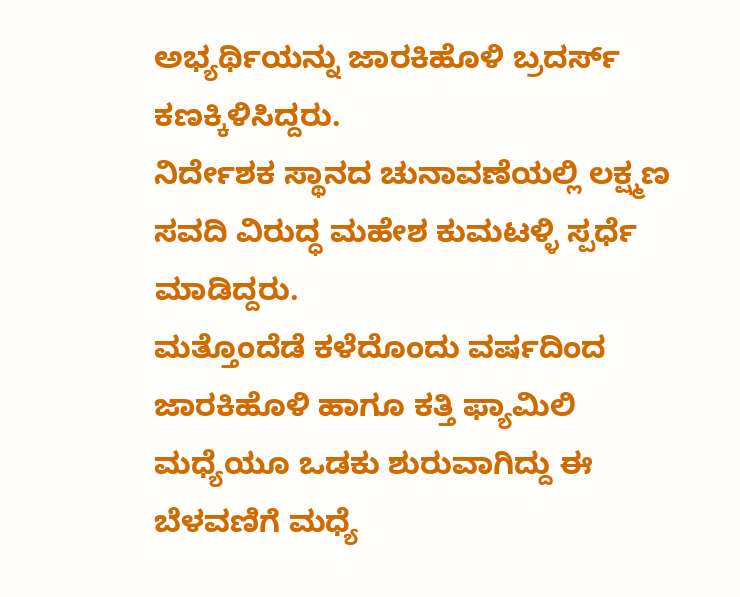ಅಭ್ಯರ್ಥಿಯನ್ನು ಜಾರಕಿಹೊಳಿ‌ ಬ್ರದರ್ಸ್ ಕಣಕ್ಕಿಳಿಸಿದ್ದರು.
ನಿರ್ದೇಶಕ ಸ್ಥಾನದ ಚುನಾವಣೆಯಲ್ಲಿ ಲಕ್ಷ್ಮಣ ಸವದಿ ವಿರುದ್ಧ ಮಹೇಶ ಕುಮಟಳ್ಳಿ ಸ್ಪರ್ಧೆ ಮಾಡಿದ್ದರು.
ಮತ್ತೊಂದೆಡೆ ಕಳೆದೊಂದು ವರ್ಷದಿಂದ ಜಾರಕಿಹೊಳಿ‌ ಹಾಗೂ ಕತ್ತಿ ಫ್ಯಾಮಿಲಿ ಮಧ್ಯೆಯೂ ಒಡಕು ಶುರುವಾಗಿದ್ದು ಈ ಬೆಳವಣಿಗೆ ಮಧ್ಯೆ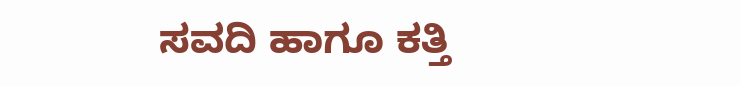ಸವದಿ ಹಾಗೂ ಕತ್ತಿ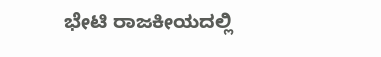ಭೇಟಿ ರಾಜಕೀಯದಲ್ಲಿ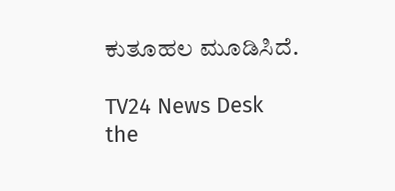ಕುತೂಹಲ ಮೂಡಿಸಿದೆ.

TV24 News Desk
the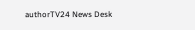authorTV24 News Desk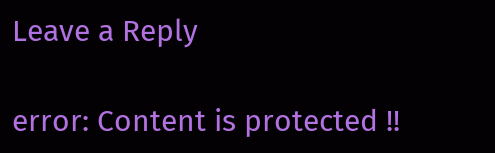Leave a Reply

error: Content is protected !!